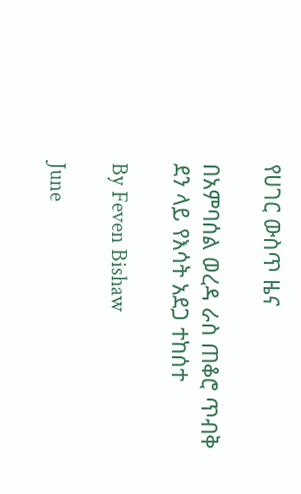የሀገር ውስጥ ዜና

በአምባሰል ወረዳ ራስ ጠቆሮ ጥብቅ ደን ላይ የእሳት አደጋ ተከሰተ

By Feven Bishaw

June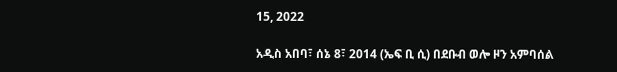15, 2022

አዲስ አበባ፣ ሰኔ 8፣ 2014 (ኤፍ ቢ ሲ) በደቡብ ወሎ ዞን አምባሰል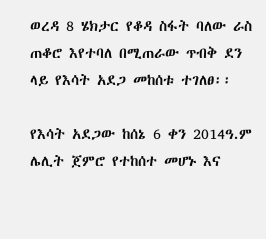ወረዳ 8 ሄክታር የቆዳ ስፋት ባለው ራስ ጠቆሮ እየተባለ በሚጠራው ጥብቅ ደን ላይ የእሳት አደጋ መከሰቱ ተገለፀ፡፡

የእሳት አደጋው ከሰኔ 6 ቀን 2014ዓ.ም ሌሊት ጀምሮ የተከሰተ መሆኑ እና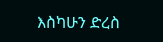እስካሁን ድረስ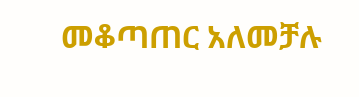መቆጣጠር አለመቻሉ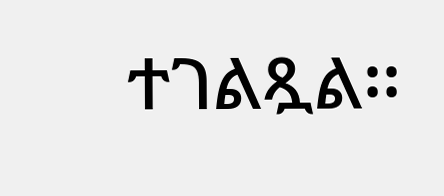ተገልጿል፡፡